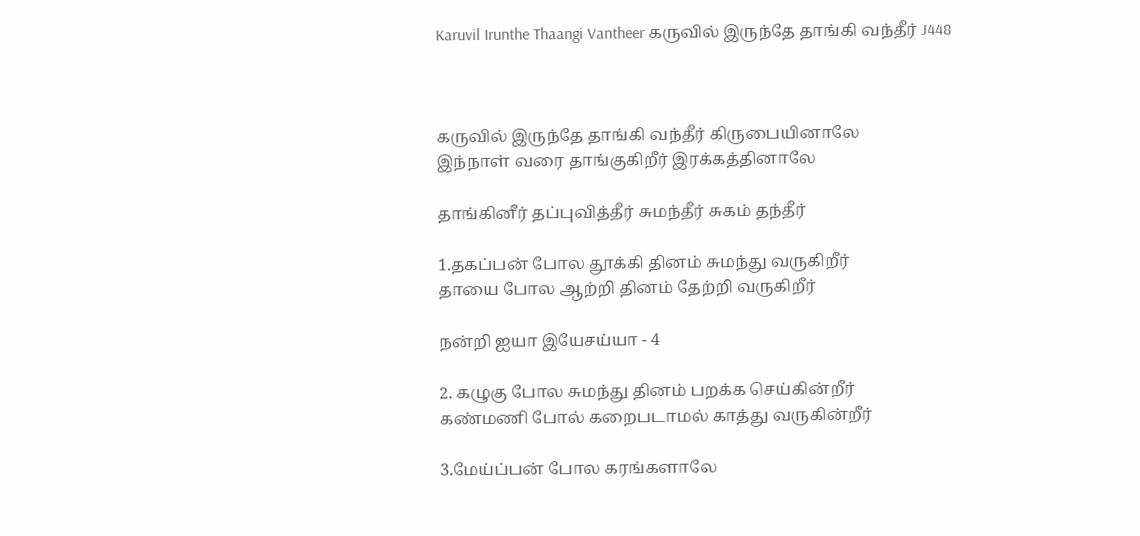Karuvil Irunthe Thaangi Vantheer கருவில் இருந்தே தாங்கி வந்தீர் J448



கருவில் இருந்தே தாங்கி வந்தீர் கிருபையினாலே
இந்நாள் வரை தாங்குகிறீர் இரக்கத்தினாலே

தாங்கினீர் தப்புவித்தீர் சுமந்தீர் சுகம் தந்தீர்

1.தகப்பன் போல தூக்கி தினம் சுமந்து வருகிறீர்
தாயை போல ஆற்றி தினம் தேற்றி வருகிறீர்

நன்றி ஐயா இயேசய்யா - 4

2. கழுகு போல சுமந்து தினம் பறக்க செய்கின்றீர்
கண்மணி போல் கறைபடாமல் காத்து வருகின்றீர்

3.மேய்ப்பன் போல கரங்களாலே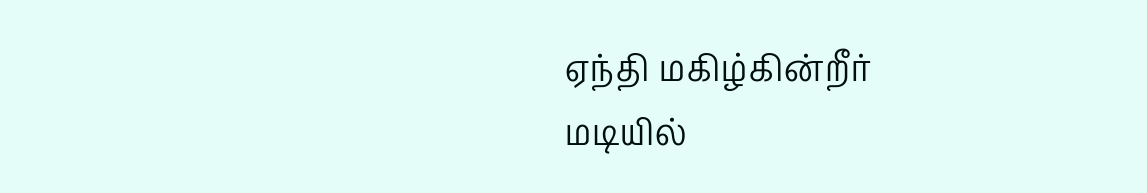ஏந்தி மகிழ்கின்றீர்
மடியில்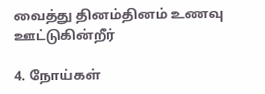வைத்து தினம்தினம் உணவு ஊட்டுகின்றீர்

4. நோய்கள்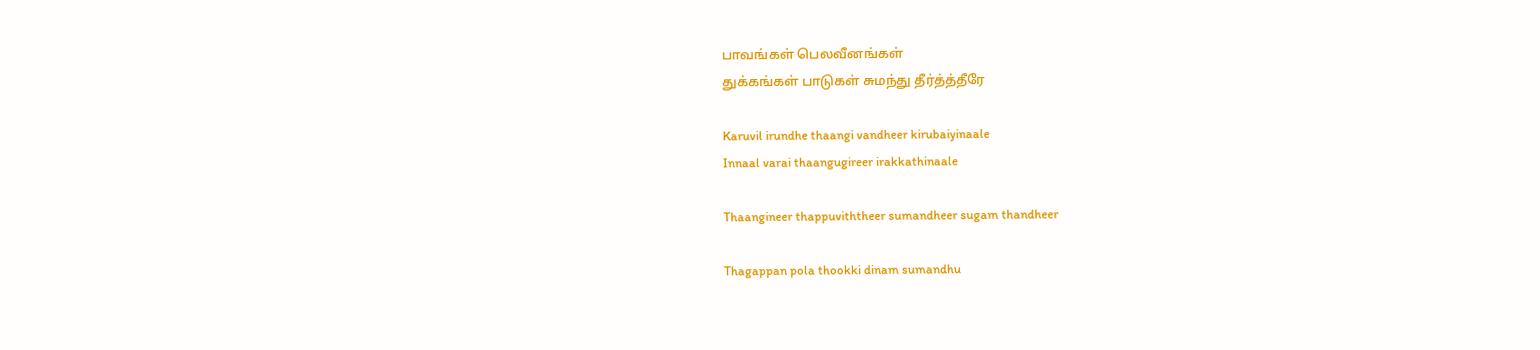பாவங்கள் பெலவீனங்கள்
துக்கங்கள் பாடுகள் சுமந்து தீர்த்த்தீரே

Karuvil irundhe thaangi vandheer kirubaiyinaale
Innaal varai thaangugireer irakkathinaale

Thaangineer thappuviththeer sumandheer sugam thandheer

Thagappan pola thookki dinam sumandhu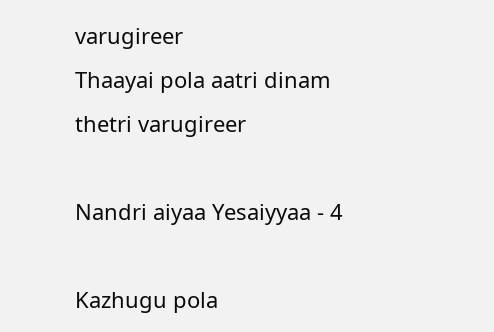varugireer
Thaayai pola aatri dinam thetri varugireer

Nandri aiyaa Yesaiyyaa - 4

Kazhugu pola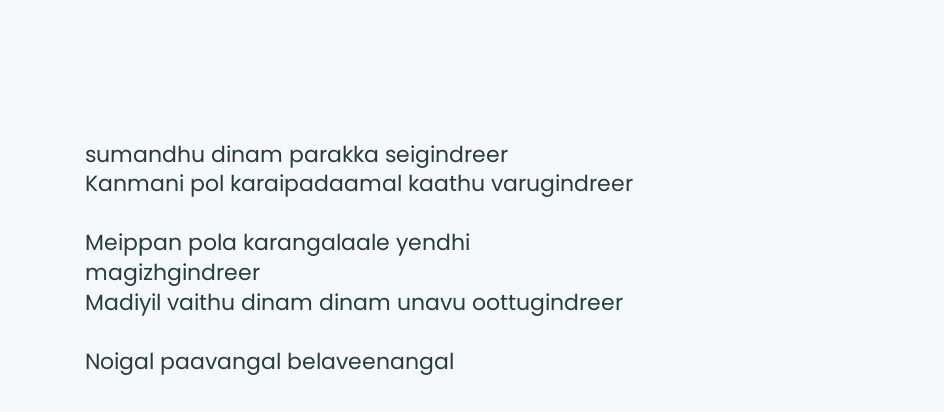sumandhu dinam parakka seigindreer
Kanmani pol karaipadaamal kaathu varugindreer

Meippan pola karangalaale yendhi magizhgindreer
Madiyil vaithu dinam dinam unavu oottugindreer

Noigal paavangal belaveenangal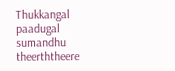Thukkangal paadugal sumandhu theerththeere